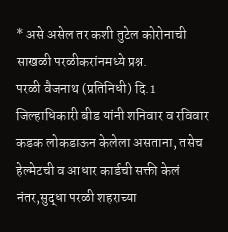* असे असेल तर कशी तुटेल कोरोनाची साखळी परळीकरांनमध्ये प्रश्न.
परळी वैजनाथ (प्रतिनिधी) दि.1
जिल्हाधिकारी बीड यांनी शनिवार व रविवार कडक लोकडाऊन केलेला असताना, तसेच हेल्मेटची व आधार कार्डची सक्ती केलं नंतर,सुद्धा परळी शहराच्या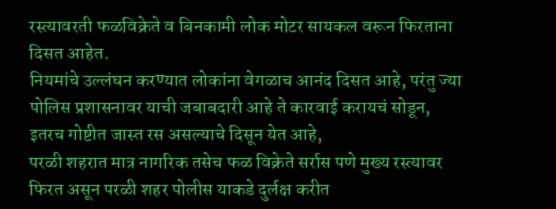रस्त्यावरती फळविक्रेते व बिनकामी लोक मोटर सायकल वरून फिरताना दिसत आहेत.
नियमांचे उल्लंघन करण्यात लोकांना वेगळाच आनंद दिसत आहे, परंतु ज्या पोलिस प्रशासनावर याची जबाबदारी आहे ते कारवाई करायचं सोडून, इतरच गोष्टीत जास्त रस असल्याचे दिसून येत आहे,
परळी शहरात मात्र नागरिक तसेच फळ विक्रेते सर्रास पणे मुख्य रस्त्यावर फिरत असून परळी शहर पोलीस याकडे दुर्लक्ष करीत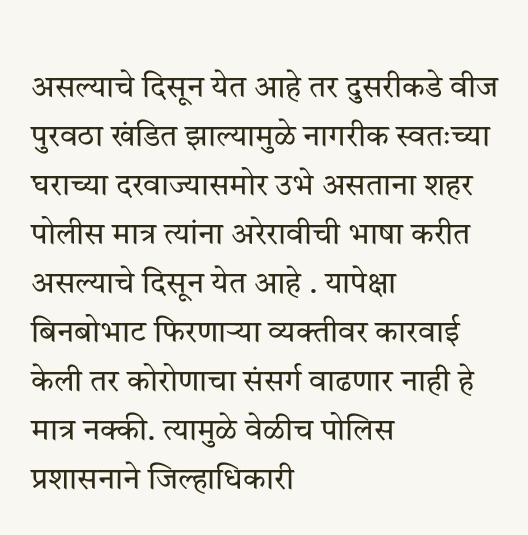असल्याचे दिसून येत आहे तर दुसरीकडे वीज पुरवठा खंडित झाल्यामुळे नागरीक स्वतःच्या घराच्या दरवाज्यासमोर उभे असताना शहर पोलीस मात्र त्यांना अरेरावीची भाषा करीत असल्याचे दिसून येत आहे . यापेक्षा बिनबोभाट फिरणाऱ्या व्यक्तीवर कारवाई केली तर कोरोणाचा संसर्ग वाढणार नाही हे मात्र नक्की. त्यामुळे वेळीच पोलिस प्रशासनाने जिल्हाधिकारी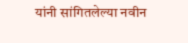यांनी सांगितलेल्या नवीन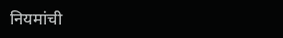नियमांची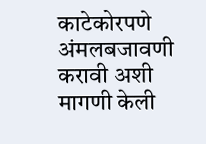काटेकोरपणे अंमलबजावणी करावी अशी मागणी केली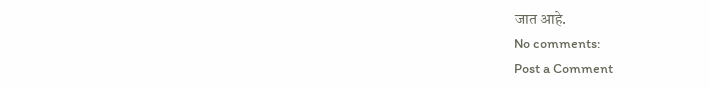जात आहे.
No comments:
Post a Comment